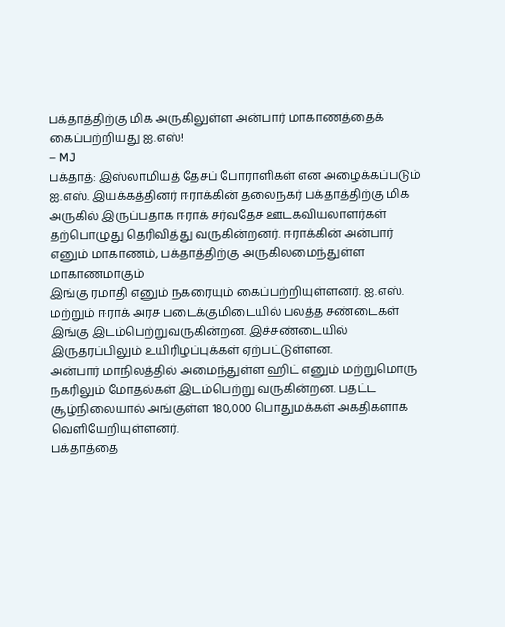பக்தாத்திற்கு மிக அருகிலுள்ள அன்பார் மாகாணத்தைக் கைப்பற்றியது ஐ.எஸ்!
– MJ
பக்தாத்: இஸ்லாமியத் தேசப் போராளிகள் என அழைக்கப்படும் ஐ.எஸ். இயக்கத்தினர் ஈராக்கின் தலைநகர் பக்தாத்திற்கு மிக அருகில் இருப்பதாக ஈராக் சர்வதேச ஊடகவியலாளர்கள் தற்பொழுது தெரிவித்து வருகின்றனர். ஈராக்கின் அன்பார் எனும் மாகாணம், பக்தாத்திற்கு அருகிலமைந்துள்ள மாகாணமாகும்
இங்கு ரமாதி எனும் நகரையும் கைப்பற்றியுள்ளனர். ஐ.எஸ். மற்றும் ஈராக் அரச படைக்குமிடையில் பலத்த சண்டைகள் இங்கு இடம்பெற்றுவருகின்றன. இச்சண்டையில் இருதரப்பிலும் உயிரிழப்புக்கள் ஏற்பட்டுள்ளன.
அன்பார் மாநிலத்தில் அமைந்துள்ள ஹிட் எனும் மற்றுமொரு நகரிலும் மோதல்கள் இடம்பெற்று வருகின்றன. பதட்ட சூழ்நிலையால் அங்குள்ள 180,000 பொதுமக்கள் அகதிகளாக வெளியேறியுள்ளனர்.
பக்தாத்தை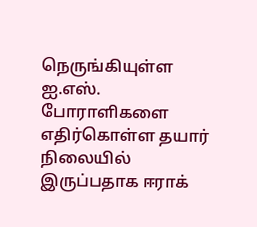நெருங்கியுள்ள ஐ.எஸ். போராளிகளை எதிர்கொள்ள தயார் நிலையில் இருப்பதாக ஈராக்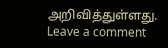அறிவித்துள்ளது.
Leave a comment